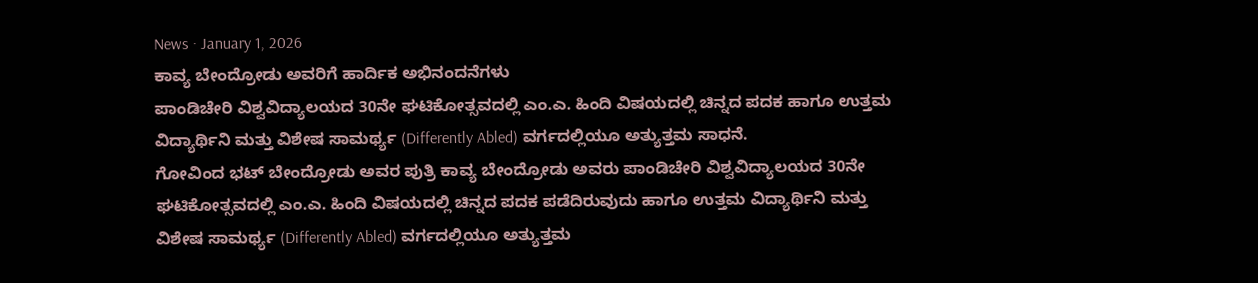News · January 1, 2026
ಕಾವ್ಯ ಬೇಂದ್ರೋಡು ಅವರಿಗೆ ಹಾರ್ದಿಕ ಅಭಿನಂದನೆಗಳು
ಪಾಂಡಿಚೇರಿ ವಿಶ್ವವಿದ್ಯಾಲಯದ 30ನೇ ಘಟಿಕೋತ್ಸವದಲ್ಲಿ ಎಂ.ಎ. ಹಿಂದಿ ವಿಷಯದಲ್ಲಿ ಚಿನ್ನದ ಪದಕ ಹಾಗೂ ಉತ್ತಮ ವಿದ್ಯಾರ್ಥಿನಿ ಮತ್ತು ವಿಶೇಷ ಸಾಮರ್ಥ್ಯ (Differently Abled) ವರ್ಗದಲ್ಲಿಯೂ ಅತ್ಯುತ್ತಮ ಸಾಧನೆ.
ಗೋವಿಂದ ಭಟ್ ಬೇಂದ್ರೋಡು ಅವರ ಪುತ್ರಿ ಕಾವ್ಯ ಬೇಂದ್ರೋಡು ಅವರು ಪಾಂಡಿಚೇರಿ ವಿಶ್ವವಿದ್ಯಾಲಯದ 30ನೇ ಘಟಿಕೋತ್ಸವದಲ್ಲಿ ಎಂ.ಎ. ಹಿಂದಿ ವಿಷಯದಲ್ಲಿ ಚಿನ್ನದ ಪದಕ ಪಡೆದಿರುವುದು ಹಾಗೂ ಉತ್ತಮ ವಿದ್ಯಾರ್ಥಿನಿ ಮತ್ತು ವಿಶೇಷ ಸಾಮರ್ಥ್ಯ (Differently Abled) ವರ್ಗದಲ್ಲಿಯೂ ಅತ್ಯುತ್ತಮ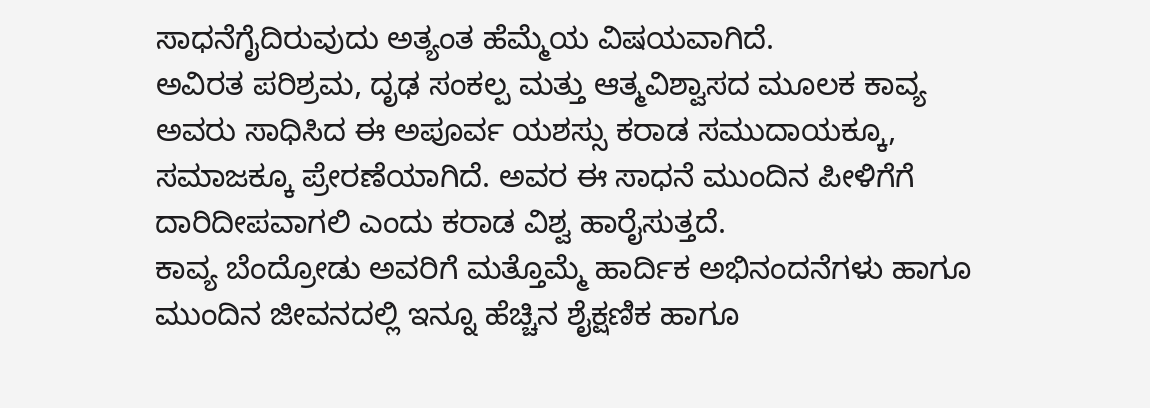ಸಾಧನೆಗೈದಿರುವುದು ಅತ್ಯಂತ ಹೆಮ್ಮೆಯ ವಿಷಯವಾಗಿದೆ.
ಅವಿರತ ಪರಿಶ್ರಮ, ದೃಢ ಸಂಕಲ್ಪ ಮತ್ತು ಆತ್ಮವಿಶ್ವಾಸದ ಮೂಲಕ ಕಾವ್ಯ ಅವರು ಸಾಧಿಸಿದ ಈ ಅಪೂರ್ವ ಯಶಸ್ಸು ಕರಾಡ ಸಮುದಾಯಕ್ಕೂ, ಸಮಾಜಕ್ಕೂ ಪ್ರೇರಣೆಯಾಗಿದೆ. ಅವರ ಈ ಸಾಧನೆ ಮುಂದಿನ ಪೀಳಿಗೆಗೆ ದಾರಿದೀಪವಾಗಲಿ ಎಂದು ಕರಾಡ ವಿಶ್ವ ಹಾರೈಸುತ್ತದೆ.
ಕಾವ್ಯ ಬೆಂದ್ರೋಡು ಅವರಿಗೆ ಮತ್ತೊಮ್ಮೆ ಹಾರ್ದಿಕ ಅಭಿನಂದನೆಗಳು ಹಾಗೂ ಮುಂದಿನ ಜೀವನದಲ್ಲಿ ಇನ್ನೂ ಹೆಚ್ಚಿನ ಶೈಕ್ಷಣಿಕ ಹಾಗೂ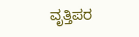ವೃತ್ತಿಪರ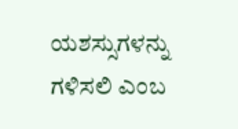ಯಶಸ್ಸುಗಳನ್ನು ಗಳಿಸಲಿ ಎಂಬ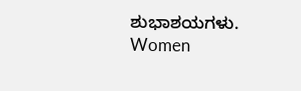ಶುಭಾಶಯಗಳು.
Women